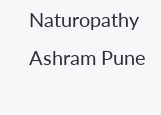Naturopathy Ashram Pune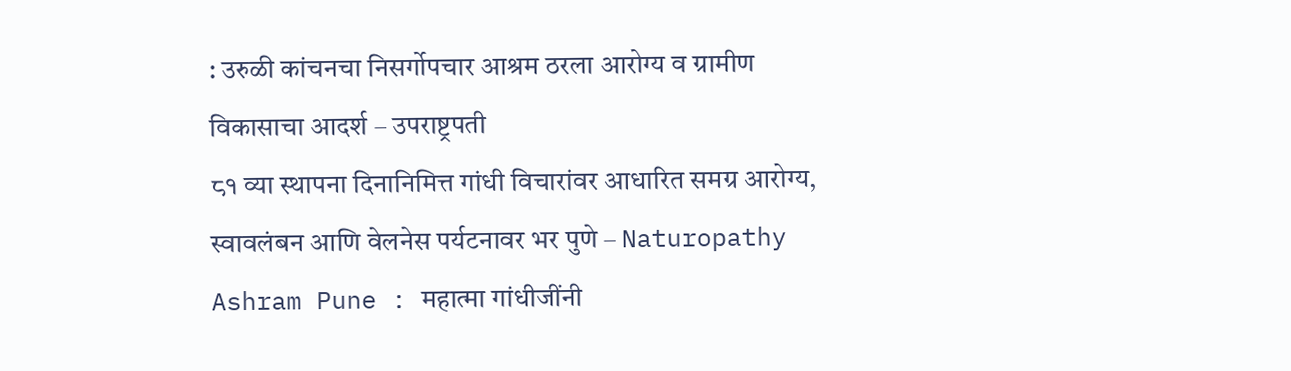: उरुळी कांचनचा निसर्गोपचार आश्रम ठरला आरोग्य व ग्रामीण विकासाचा आदर्श – उपराष्ट्रपती
८१ व्या स्थापना दिनानिमित्त गांधी विचारांवर आधारित समग्र आरोग्य, स्वावलंबन आणि वेलनेस पर्यटनावर भर पुणे – Naturopathy Ashram Pune : महात्मा गांधीजींनी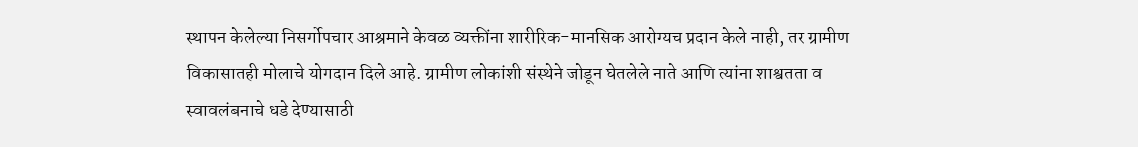स्थापन केलेल्या निसर्गोपचार आश्रमाने केवळ व्यक्तींना शारीरिक-मानसिक आरोग्यच प्रदान केले नाही, तर ग्रामीण विकासातही मोलाचे योगदान दिले आहे. ग्रामीण लोकांशी संस्थेने जोडून घेतलेले नाते आणि त्यांना शाश्वतता व स्वावलंबनाचे धडे देण्यासाठी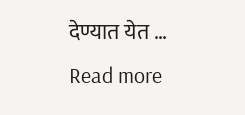देण्यात येत … Read more